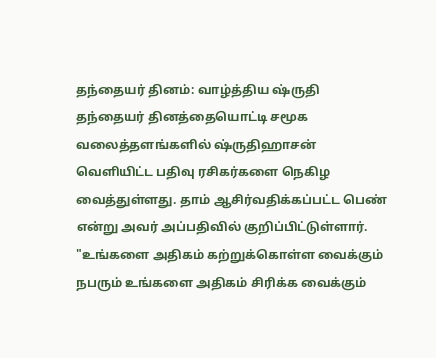தந்தையர் தினம்: வாழ்த்திய ஷ்ருதி
தந்தையர் தினத்தையொட்டி சமூக வலைத்தளங்களில் ஷ்ருதிஹாசன் வெளியிட்ட பதிவு ரசிகர்களை நெகிழ வைத்துள்ளது. தாம் ஆசிர்வதிக்கப்பட்ட பெண் என்று அவர் அப்பதிவில் குறிப்பிட்டுள்ளார்.
"உங்களை அதிகம் கற்றுக்கொள்ள வைக்கும் நபரும் உங்களை அதிகம் சிரிக்க வைக்கும்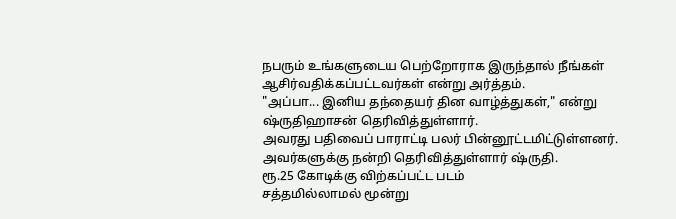நபரும் உங்களுடைய பெற்றோராக இருந்தால் நீங்கள் ஆசிர்வதிக்கப்பட்டவர்கள் என்று அர்த்தம்.
"அப்பா... இனிய தந்தையர் தின வாழ்த்துகள்," என்று ஷ்ருதிஹாசன் தெரிவித்துள்ளார்.
அவரது பதிவைப் பாராட்டி பலர் பின்னூட்டமிட்டுள்ளனர். அவர்களுக்கு நன்றி தெரிவித்துள்ளார் ஷ்ருதி.
ரூ.25 கோடிக்கு விற்கப்பட்ட படம்
சத்தமில்லாமல் மூன்று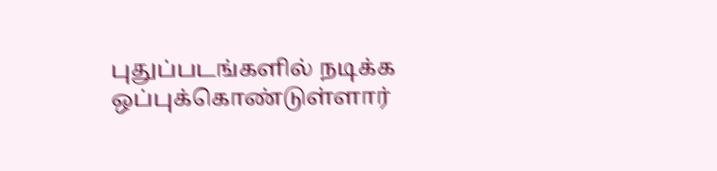புதுப்படங்களில் நடிக்க ஒப்புக்கொண்டுள்ளார்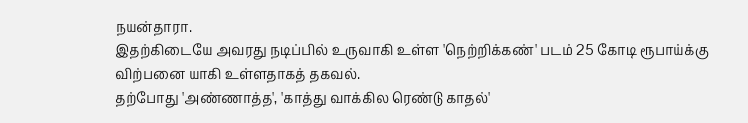நயன்தாரா.
இதற்கிடையே அவரது நடிப்பில் உருவாகி உள்ள 'நெற்றிக்கண்' படம் 25 கோடி ரூபாய்க்கு விற்பனை யாகி உள்ளதாகத் தகவல்.
தற்போது 'அண்ணாத்த', 'காத்து வாக்கில ரெண்டு காதல்'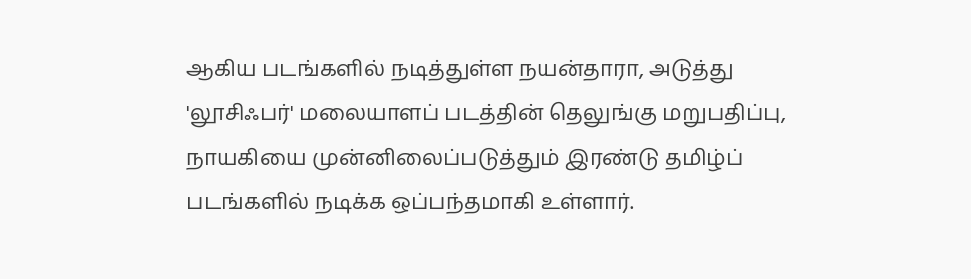ஆகிய படங்களில் நடித்துள்ள நயன்தாரா, அடுத்து 'லூசிஃபர்' மலையாளப் படத்தின் தெலுங்கு மறுபதிப்பு, நாயகியை முன்னிலைப்படுத்தும் இரண்டு தமிழ்ப் படங்களில் நடிக்க ஒப்பந்தமாகி உள்ளார்.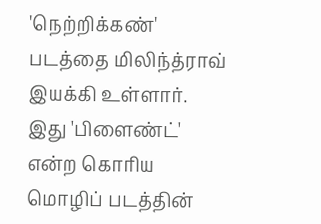'நெற்றிக்கண்' படத்தை மிலிந்த்ராவ் இயக்கி உள்ளார். இது 'பிளைண்ட்' என்ற கொரிய மொழிப் படத்தின்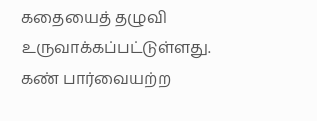கதையைத் தழுவி உருவாக்கப்பட்டுள்ளது. கண் பார்வையற்ற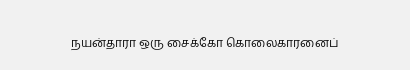நயன்தாரா ஒரு சைக்கோ கொலைகாரனைப்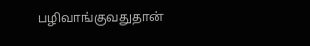பழிவாங்குவதுதான்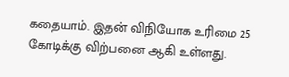கதையாம். இதன் விநியோக உரிமை 25 கோடிக்கு விற்பனை ஆகி உள்ளது.